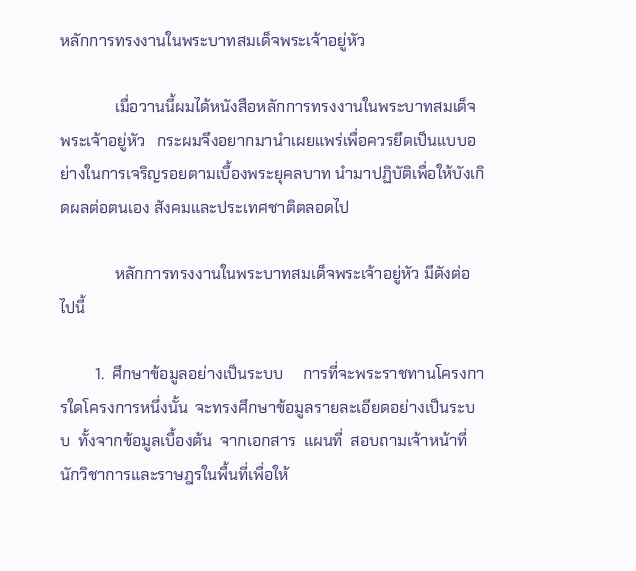หลักการทรงงานในพระบาทสมเด็จพระเจ้าอยู่หัว

              เมื่อวานนี้ผมได้หนังสือหลักการทรงงานในพระบาทสมเด็จพระเจ้าอยู่หัว   กระผมจึงอยากมานำเผยแพร่เพื่อควรยึดเป็นแบบอย่างในการเจริญรอยตามเบื้องพระยุคลบาท นำมาปฏิบัติเพื่อให้บังเกิดผลต่อตนเอง สังคมและประเทศชาติตลอดไป

              หลักการทรงงานในพระบาทสมเด็จพระเจ้าอยู่หัว มีดังต่อไปนี้

         1.  ศึกษาข้อมูลอย่างเป็นระบบ     การที่จะพระราชทานโครงการใดโครงการหนึ่งนั้น  จะทรงศึกษาข้อมูลรายละเอียดอย่างเป็นระบบ  ทั้งจากข้อมูลเบื้องต้น  จากเอกสาร  แผนที่  สอบถามเจ้าหน้าที่  นักวิชาการและราษฎรในพื้นที่เพื่อให้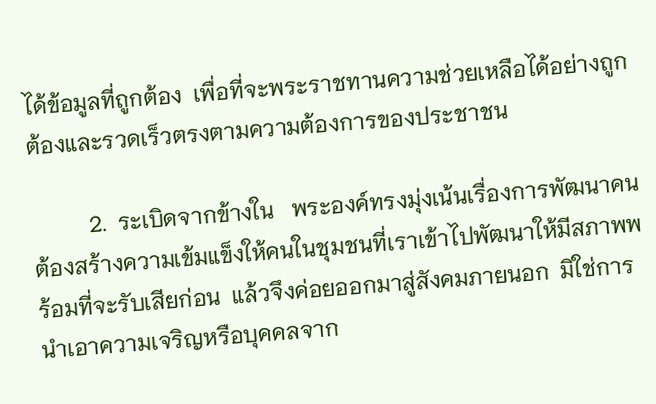ได้ข้อมูลที่ถูกต้อง  เพื่อที่จะพระราชทานความช่วยเหลือได้อย่างถูกต้องและรวดเร็วตรงตามความต้องการของประชาชน

          2.  ระเบิดจากข้างใน   พระองค์ทรงมุ่งเน้นเรื่องการพัฒนาคน  ต้องสร้างความเข้มแข็งให้คนในชุมชนที่เราเข้าไปพัฒนาให้มีสภาพพร้อมที่จะรับเสียก่อน  แล้วจึงค่อยออกมาสู่สังคมภายนอก  มิใช่การนำเอาความเจริญหรือบุคคลจาก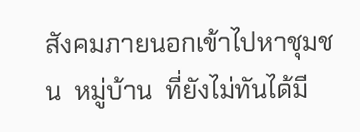สังคมภายนอกเข้าไปหาชุมชน  หมู่บ้าน  ที่ยังไม่ทันได้มี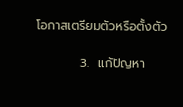โอกาสเตรียมตัวหรือตั้งตัว

          3.  แก้ปัญหา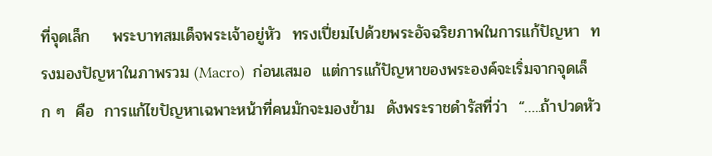ที่จุดเล็ก    พระบาทสมเด็จพระเจ้าอยู่หัว  ทรงเปี่ยมไปด้วยพระอัจฉริยภาพในการแก้ปัญหา  ทรงมองปัญหาในภาพรวม (Macro)  ก่อนเสมอ  แต่การแก้ปัญหาของพระองค์จะเริ่มจากจุดเล็ก ๆ  คือ  การแก้ไขปัญหาเฉพาะหน้าที่คนมักจะมองข้าม  ดังพระราชดำรัสที่ว่า  “…..ถ้าปวดหัว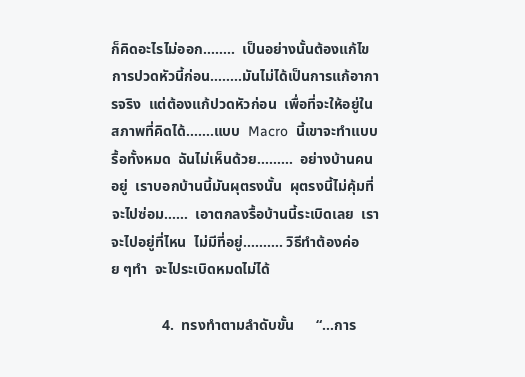ก็คิดอะไรไม่ออก……..  เป็นอย่างนั้นต้องแก้ไขการปวดหัวนี้ก่อน……..มันไม่ได้เป็นการแก้อาการจริง  แต่ต้องแก้ปวดหัวก่อน  เพื่อที่จะให้อยู่ในสภาพที่คิดได้…….แบบ  Macro  นี้เขาจะทำแบบรื้อทั้งหมด  ฉันไม่เห็นด้วย………  อย่างบ้านคนอยู่  เราบอกบ้านนี้มันผุตรงนั้น  ผุตรงนี้ไม่คุ้มที่จะไปซ่อม……  เอาตกลงรื้อบ้านนี้ระเบิดเลย  เราจะไปอยู่ที่ไหน  ไม่มีที่อยู่………. วิธีทำต้องค่อย ๆทำ  จะไประเบิดหมดไม่ได้

              4.  ทรงทำตามลำดับขั้น      “…การ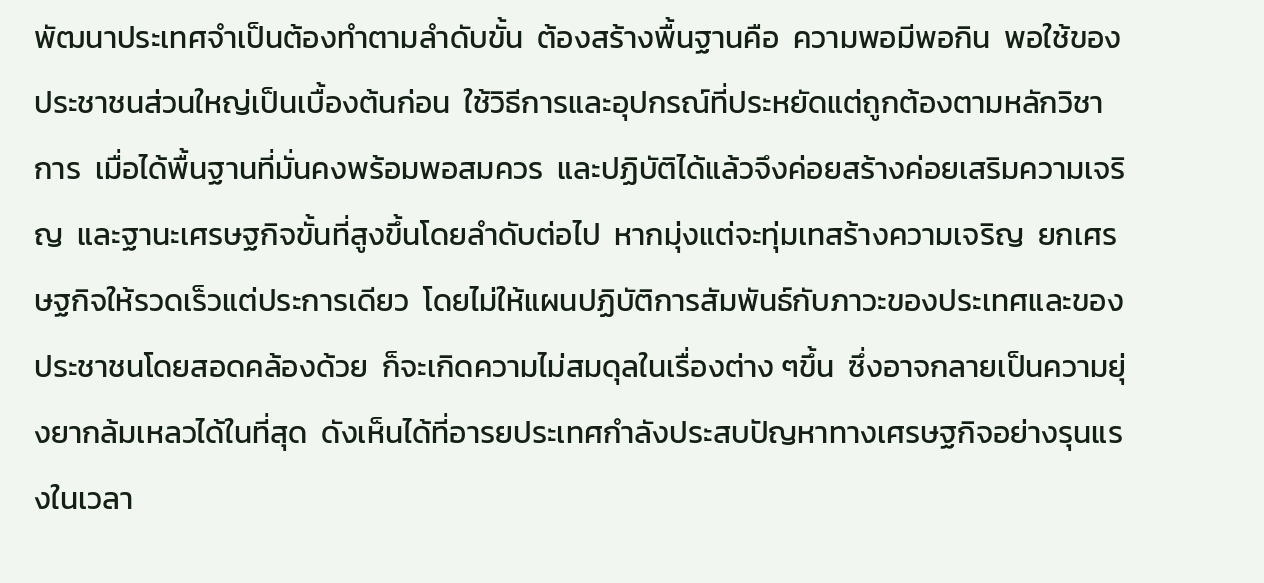พัฒนาประเทศจำเป็นต้องทำตามลำดับขั้น  ต้องสร้างพื้นฐานคือ  ความพอมีพอกิน  พอใช้ของประชาชนส่วนใหญ่เป็นเบื้องต้นก่อน  ใช้วิธีการและอุปกรณ์ที่ประหยัดแต่ถูกต้องตามหลักวิชาการ  เมื่อได้พื้นฐานที่มั่นคงพร้อมพอสมควร  และปฏิบัติได้แล้วจึงค่อยสร้างค่อยเสริมความเจริญ  และฐานะเศรษฐกิจขั้นที่สูงขึ้นโดยลำดับต่อไป  หากมุ่งแต่จะทุ่มเทสร้างความเจริญ  ยกเศรษฐกิจให้รวดเร็วแต่ประการเดียว  โดยไม่ให้แผนปฏิบัติการสัมพันธ์กับภาวะของประเทศและของประชาชนโดยสอดคล้องด้วย  ก็จะเกิดความไม่สมดุลในเรื่องต่าง ๆขึ้น  ซึ่งอาจกลายเป็นความยุ่งยากล้มเหลวได้ในที่สุด  ดังเห็นได้ที่อารยประเทศกำลังประสบปัญหาทางเศรษฐกิจอย่างรุนแรงในเวลา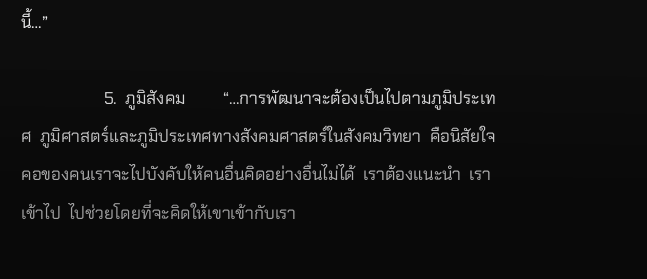นี้…”

                    5.  ภูมิสังคม         “…การพัฒนาจะต้องเป็นไปตามภูมิประเทศ  ภูมิศาสตร์และภูมิประเทศทางสังคมศาสตร์ในสังคมวิทยา  คือนิสัยใจคอของคนเราจะไปบังคับให้คนอื่นคิดอย่างอื่นไม่ได้  เราต้องแนะนำ  เราเข้าไป  ไปช่วยโดยที่จะคิดให้เขาเข้ากับเรา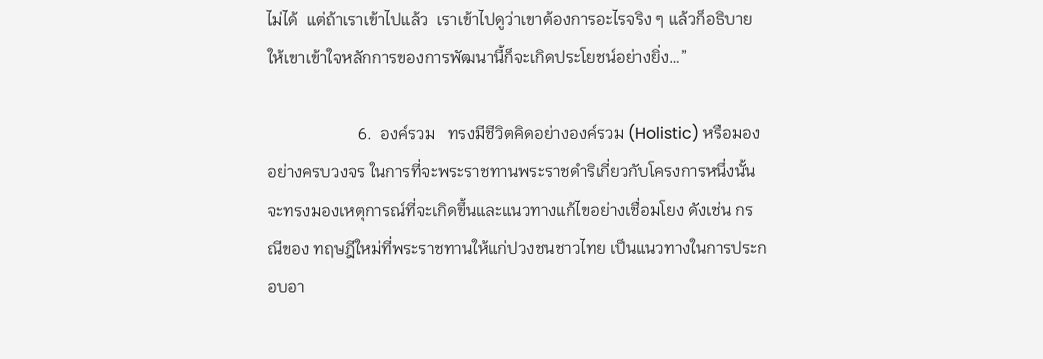ไม่ได้  แต่ถ้าเราเข้าไปแล้ว  เราเข้าไปดูว่าเขาต้องการอะไรจริง ๆ แล้วก็อธิบายให้เขาเข้าใจหลักการของการพัฒนานี้ก็จะเกิดประโยชน์อย่างยิ่ง…”

                      6.  องค์รวม   ทรงมีชีวิตคิดอย่างองค์รวม (Holistic) หรือมองอย่างครบวงจร ในการที่จะพระราชทานพระราชดำริเกี่ยวกับโครงการหนึ่งนั้นจะทรงมองเหตุการณ์ที่จะเกิดขึ้นและแนวทางแก้ไขอย่างเชื่อมโยง ดังเช่น กรณีของ ทฤษฎีใหม่ที่พระราชทานให้แก่ปวงชนชาวไทย เป็นแนวทางในการประกอบอา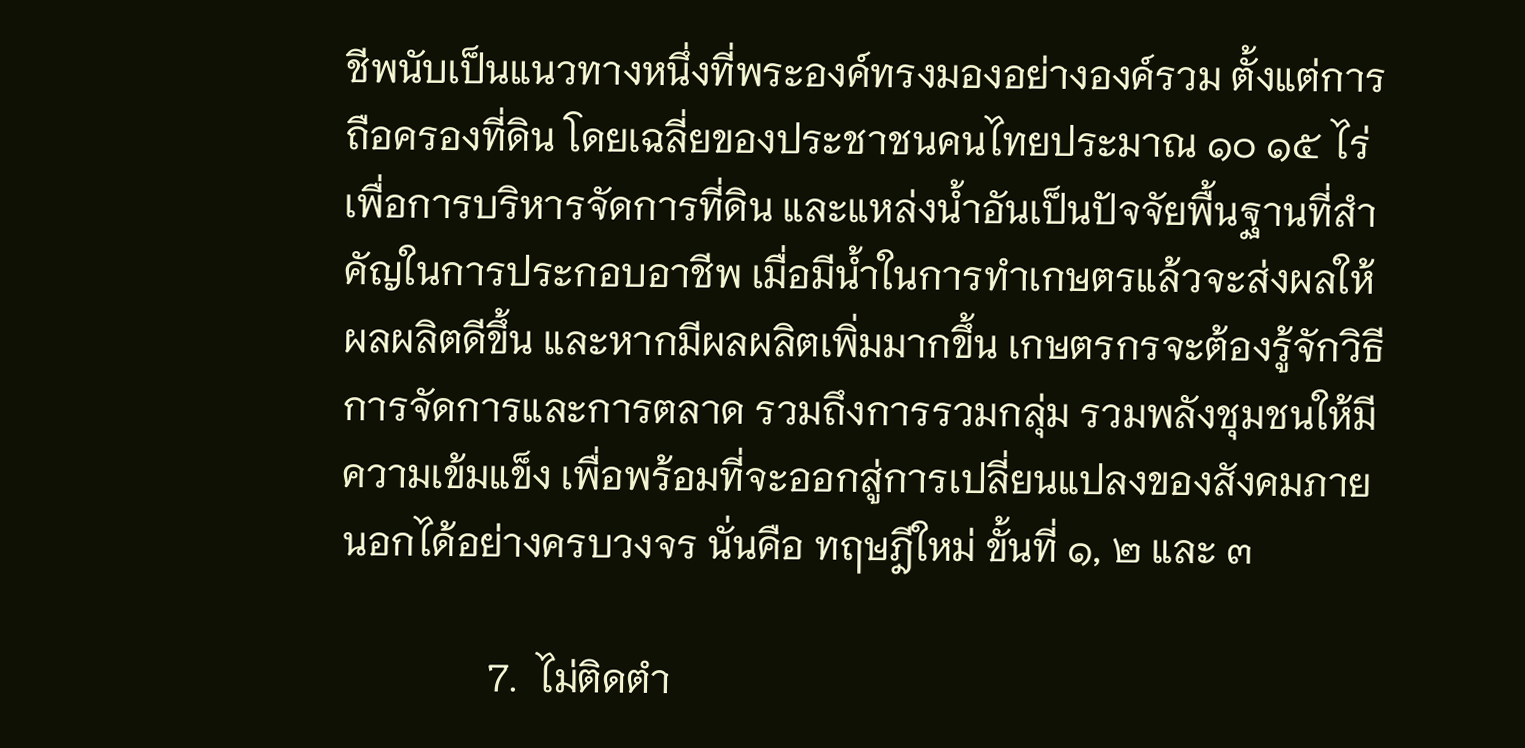ชีพนับเป็นแนวทางหนึ่งที่พระองค์ทรงมองอย่างองค์รวม ตั้งแต่การถือครองที่ดิน โดยเฉลี่ยของประชาชนคนไทยประมาณ ๑๐ ๑๕ ไร่ เพื่อการบริหารจัดการที่ดิน และแหล่งน้ำอันเป็นปัจจัยพื้นฐานที่สำคัญในการประกอบอาชีพ เมื่อมีน้ำในการทำเกษตรแล้วจะส่งผลให้ผลผลิตดีขึ้น และหากมีผลผลิตเพิ่มมากขึ้น เกษตรกรจะต้องรู้จักวิธีการจัดการและการตลาด รวมถึงการรวมกลุ่ม รวมพลังชุมชนให้มีความเข้มแข็ง เพื่อพร้อมที่จะออกสู่การเปลี่ยนแปลงของสังคมภายนอกได้อย่างครบวงจร นั่นคือ ทฤษฎีใหม่ ขั้นที่ ๑, ๒ และ ๓

               7.  ไม่ติดตำ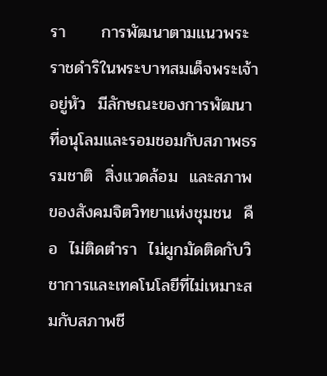รา      การพัฒนาตามแนวพระราชดำริในพระบาทสมเด็จพระเจ้าอยู่หัว  มีลักษณะของการพัฒนาที่อนุโลมและรอมชอมกับสภาพธรรมชาติ  สิ่งแวดล้อม  และสภาพของสังคมจิตวิทยาแห่งชุมชน  คือ  ไม่ติดตำรา  ไม่ผูกมัดติดกับวิชาการและเทคโนโลยีที่ไม่เหมาะสมกับสภาพชี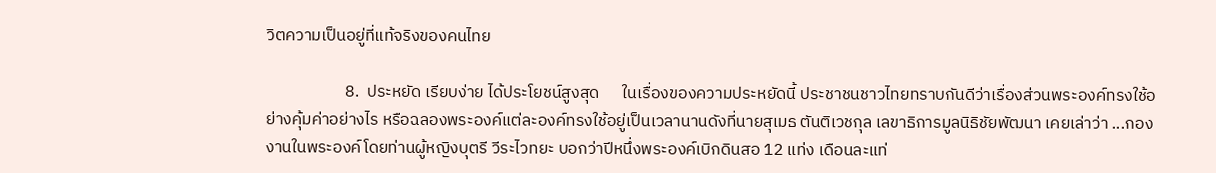วิตความเป็นอยู่ที่แท้จริงของคนไทย

                     8.  ประหยัด เรียบง่าย ได้ประโยชน์สูงสุด      ในเรื่องของความประหยัดนี้ ประชาชนชาวไทยทราบกันดีว่าเรื่องส่วนพระองค์ทรงใช้อย่างคุ้มค่าอย่างไร หรือฉลองพระองค์แต่ละองค์ทรงใช้อยู่เป็นเวลานานดังที่นายสุเมธ ตันติเวชกุล เลขาธิการมูลนิธิชัยพัฒนา เคยเล่าว่า ...กองงานในพระองค์โดยท่านผู้หญิงบุตรี วีระไวทยะ บอกว่าปีหนึ่งพระองค์เบิกดินสอ 12 แท่ง เดือนละแท่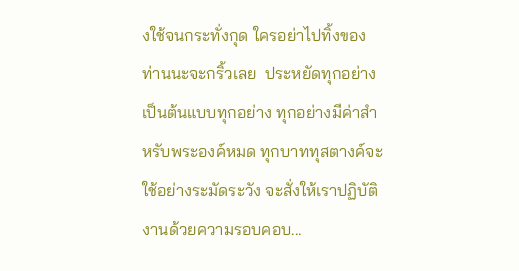งใช้จนกระทั่งกุด ใครอย่าไปทิ้งของท่านนะจะกริ้วเลย  ประหยัดทุกอย่างเป็นต้นแบบทุกอย่าง ทุกอย่างมีค่าสำหรับพระองค์หมด ทุกบาททุสตางค์จะใช้อย่างระมัดระวัง จะสั่งให้เราปฏิบัติงานด้วยความรอบคอบ...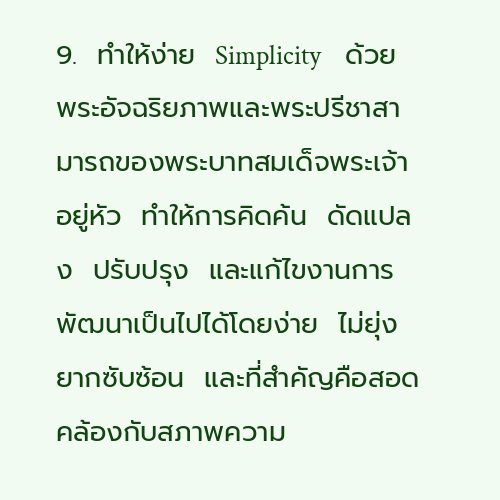9.  ทำให้ง่าย  Simplicity    ด้วยพระอัจฉริยภาพและพระปรีชาสามารถของพระบาทสมเด็จพระเจ้าอยู่หัว  ทำให้การคิดค้น  ดัดแปลง  ปรับปรุง  และแก้ไขงานการพัฒนาเป็นไปได้โดยง่าย  ไม่ยุ่งยากซับซ้อน  และที่สำคัญคือสอดคล้องกับสภาพความ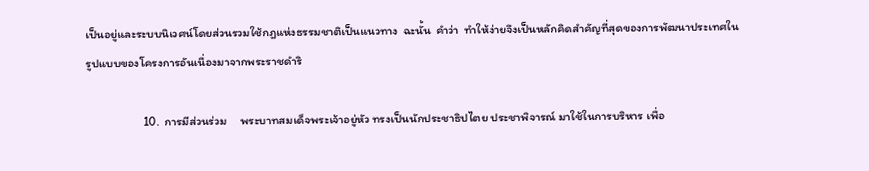เป็นอยู่และระบบนิเวศน์โดยส่วนรวมใช้กฎแห่งธรรมชาติเป็นแนวทาง  ฉะนั้น  คำว่า  ทำให้ง่ายจึงเป็นหลักคิดสำคัญที่สุดของการพัฒนาประเทศในรูปแบบของโครงการอันเนื่องมาจากพระราชดำริ

                     10.  การมีส่วนร่วม     พระบาทสมเด็จพระเจ้าอยู่หัว ทรงเป็นนักประชาธิปไตย ประชาพิจารณ์ มาใช้ในการบริหาร เพื่อ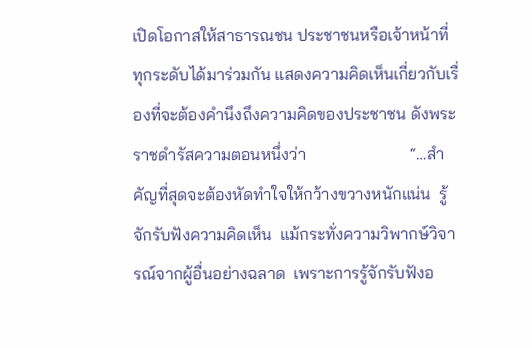เปิดโอกาสให้สาธารณชน ประชาชนหรือเจ้าหน้าที่ทุกระดับได้มาร่วมกัน แสดงความคิดเห็นเกี่ยวกับเรื่องที่จะต้องคำนึงถึงความคิดของประชาชน ดังพระราชดำรัสความตอนหนึ่งว่า                         “…สำคัญที่สุดจะต้องหัดทำใจให้กว้างขวางหนักแน่น  รู้จักรับฟังความคิดเห็น  แม้กระทั่งความวิพากษ์วิจารณ์จากผู้อื่นอย่างฉลาด  เพราะการรู้จักรับฟังอ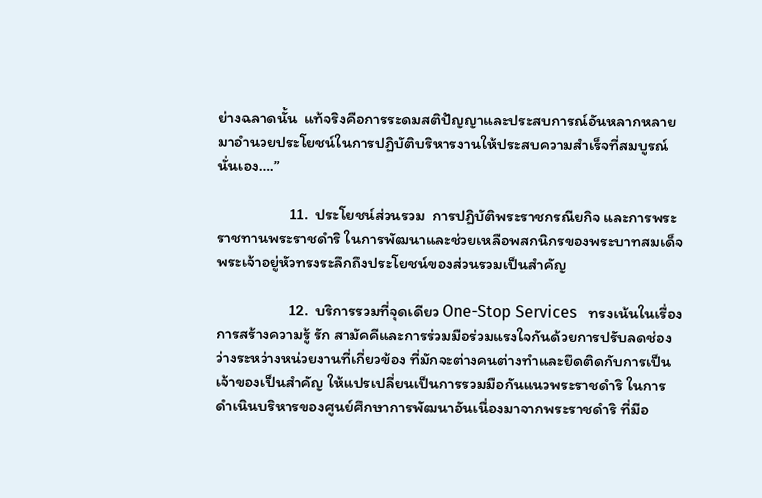ย่างฉลาดนั้น  แท้จริงคือการระดมสติปัญญาและประสบการณ์อันหลากหลาย  มาอำนวยประโยชน์ในการปฏิบัติบริหารงานให้ประสบความสำเร็จที่สมบูรณ์นั่นเอง….”

                    11.  ประโยชน์ส่วนรวม  การปฏิบัติพระราชกรณียกิจ และการพระราชทานพระราชดำริ ในการพัฒนาและช่วยเหลือพสกนิกรของพระบาทสมเด็จพระเจ้าอยู่หัวทรงระลึกถึงประโยชน์ของส่วนรวมเป็นสำคัญ

                    12.  บริการรวมที่จุดเดียว One-Stop Services   ทรงเน้นในเรื่องการสร้างความรู้ รัก สามัคคีและการร่วมมือร่วมแรงใจกันด้วยการปรับลดช่องว่างระหว่างหน่วยงานที่เกี่ยวข้อง ที่มักจะต่างคนต่างทำและยึดติดกับการเป็นเจ้าของเป็นสำคัญ ให้แปรเปลี่ยนเป็นการรวมมือกันแนวพระราชดำริ ในการดำเนินบริหารของศูนย์ศึกษาการพัฒนาอันเนื่องมาจากพระราชดำริ ที่มีอ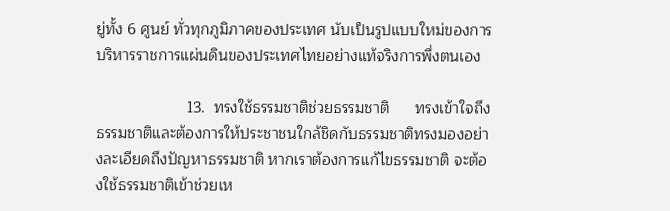ยู่ทั้ง 6 ศูนย์ ทั่วทุกภูมิภาคของประเทศ นับเป็นรูปแบบใหม่ของการบริหารราชการแผ่นดินของประเทศไทยอย่างแท้จริงการพึ่งตนเอง

                     13.  ทรงใช้ธรรมชาติช่วยธรรมชาติ      ทรงเข้าใจถึงธรรมชาติและต้องการให้ประชาชนใกล้ชิดกับธรรมชาติทรงมองอย่างละเอียดถึงปัญหาธรรมชาติ หากเราต้องการแก้ไขธรรมชาติ จะต้องใช้ธรรมชาติเข้าช่วยเห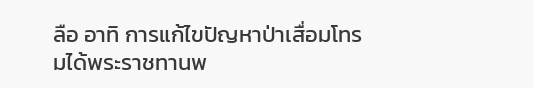ลือ อาทิ การแก้ไขปัญหาป่าเสื่อมโทรมได้พระราชทานพ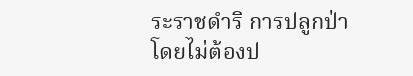ระราชดำริ การปลูกป่า โดยไม่ต้องป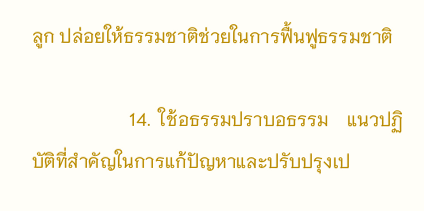ลูก ปล่อยให้ธรรมชาติช่วยในการฟื้นฟูธรรมชาติ

                     14.  ใช้อธรรมปราบอธรรม    แนวปฏิบัติที่สำคัญในการแก้ปัญหาและปรับปรุงเป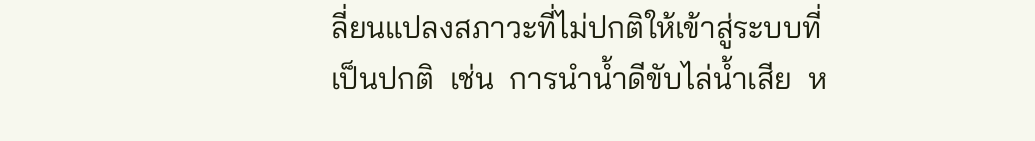ลี่ยนแปลงสภาวะที่ไม่ปกติให้เข้าสู่ระบบที่เป็นปกติ  เช่น  การนำน้ำดีขับไล่น้ำเสีย  ห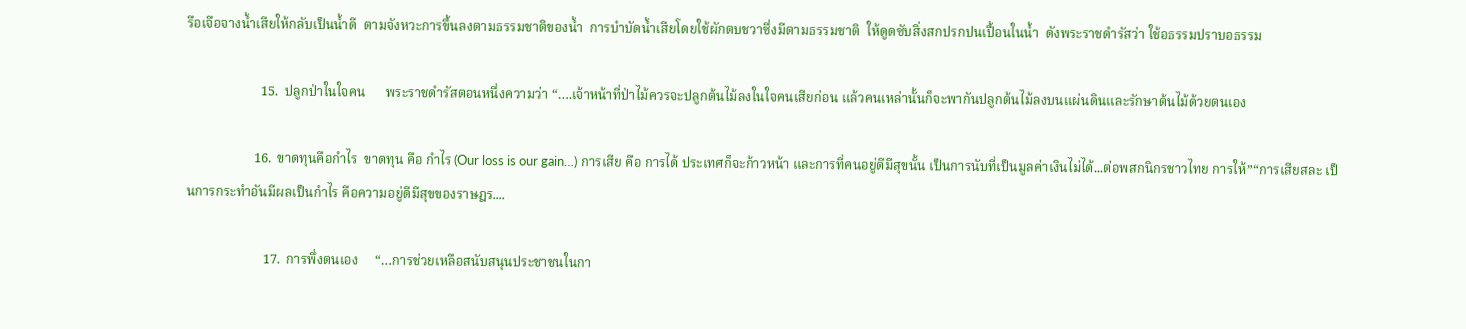รือเจือจางน้ำเสียให้กลับเป็นน้ำดี  ตามจังหวะการขึ้นลงตามธรรมชาติของน้ำ  การบำบัดน้ำเสียโดยใช้ผักตบชวาซึ่งมีตามธรรมชาติ  ให้ดูดซับสิ่งสกปรกปนเปื้อนในน้ำ  ดังพระราชดำรัสว่า ใช้อธรรมปราบอธรรม

                      15.  ปลูกป่าในใจคน      พระราชดำรัสตอนหนึ่งความว่า “….เจ้าหน้าที่ป่าไม้ควรจะปลูกต้นไม้ลงในใจคนเสียก่อน แล้วคนเหล่านั้นก็จะพากันปลูกต้นไม้ลงบนแผ่นดินและรักษาต้นไม้ด้วยตนเอง

                    16.  ขาดทุนคือกำไร  ขาดทุน คือ กำไร (Our loss is our gain…) การเสีย คือ การได้ ประเทศก็จะก้าวหน้า และการที่คนอยู่ดีมีสุขนั้น เป็นการนับที่เป็นมูลค่าเงินไม่ได้...ต่อพสกนิกรชาวไทย การให้”“การเสียสละ เป็นการกระทำอันมีผลเป็นกำไร คือความอยู่ดีมีสุขของราษฎร....

                       17.  การพึ่งตนเอง     “…การช่วยเหลือสนับสนุนประชาชนในกา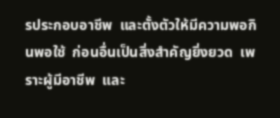รประกอบอาชีพ  และตั้งตัวให้มีความพอกินพอใช้  ก่อนอื่นเป็นสิ่งสำคัญยิ่งยวด  เพราะผู้มีอาชีพ  และ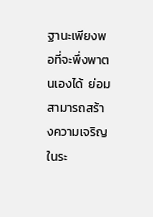ฐานะเพียงพอที่จะพึ่งพาตนเองได้  ย่อมสามารถสร้างความเจริญในระ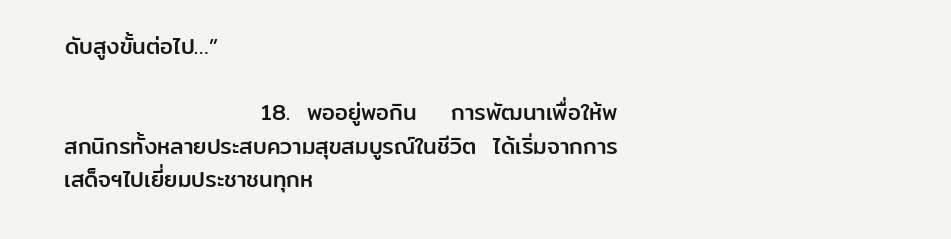ดับสูงขั้นต่อไป…”

                       18.  พออยู่พอกิน    การพัฒนาเพื่อให้พสกนิกรทั้งหลายประสบความสุขสมบูรณ์ในชีวิต  ได้เริ่มจากการเสด็จฯไปเยี่ยมประชาชนทุกห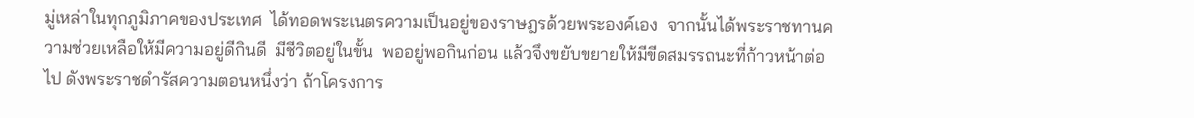มู่เหล่าในทุกภูมิภาคของประเทศ  ได้ทอดพระเนตรความเป็นอยู่ของราษฎรด้วยพระองค์เอง  จากนั้นได้พระราชทานความช่วยเหลือให้มีความอยู่ดีกินดี  มีชีวิตอยู่ในขั้น  พออยู่พอกินก่อน แล้วจึงขยับขยายให้มีขีดสมรรถนะที่ก้าวหน้าต่อไป ดังพระราชดำรัสความตอนหนึ่งว่า ถ้าโครงการ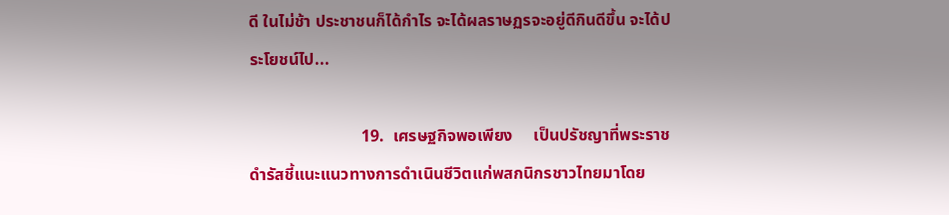ดี ในไม่ช้า ประชาชนก็ได้กำไร จะได้ผลราษฏรจะอยู่ดีกินดีขึ้น จะได้ประโยชน์ไป...

                           19.  เศรษฐกิจพอเพียง     เป็นปรัชญาที่พระราชดำรัสชี้แนะแนวทางการดำเนินชีวิตแก่พสกนิกรชาวไทยมาโดย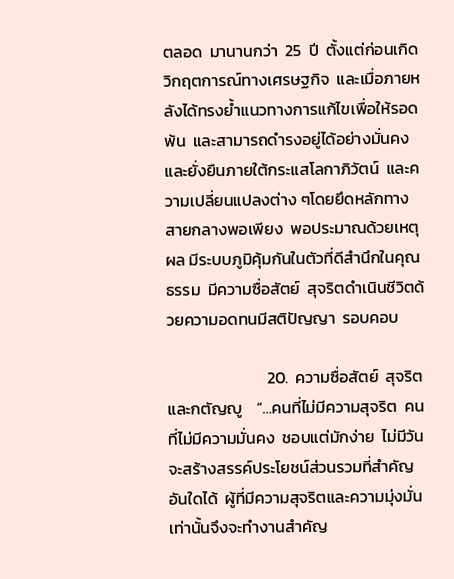ตลอด  มานานกว่า  25  ปี  ตั้งแต่ก่อนเกิดวิกฤตการณ์ทางเศรษฐกิจ  และเมื่อภายหลังได้ทรงย้ำแนวทางการแก้ไขเพื่อให้รอดพ้น  และสามารถดำรงอยู่ได้อย่างมั่นคง  และยั่งยืนภายใต้กระแสโลกาภิวัตน์  และความเปลี่ยนแปลงต่าง ๆโดยยึดหลักทางสายกลางพอเพียง  พอประมาณด้วยเหตุผล มีระบบภูมิคุ้มกันในตัวที่ดีสำนึกในคุณธรรม  มีความซื่อสัตย์  สุจริตดำเนินชีวิตด้วยความอดทนมีสติปัญญา  รอบคอบ

                           20.  ความซื่อสัตย์  สุจริต  และกตัญญู    “…คนที่ไม่มีความสุจริต  คนที่ไม่มีความมั่นคง  ชอบแต่มักง่าย  ไม่มีวันจะสร้างสรรค์ประโยชน์ส่วนรวมที่สำคัญอันใดได้  ผู้ที่มีความสุจริตและความมุ่งมั่นเท่านั้นจึงจะทำงานสำคัญ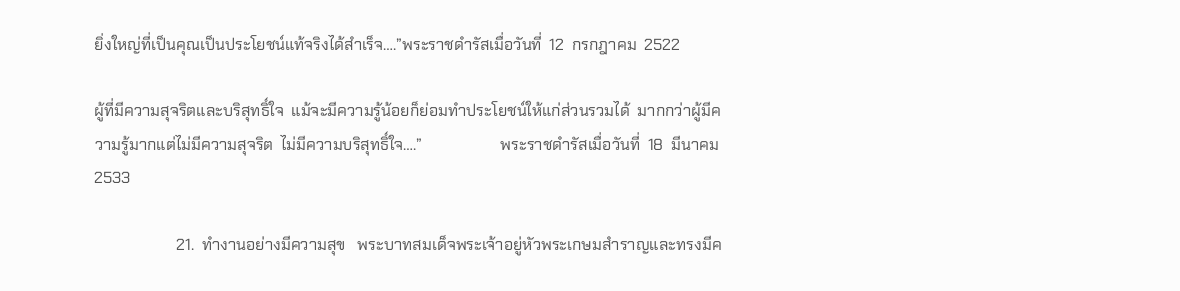ยิ่งใหญ่ที่เป็นคุณเป็นประโยชน์แท้จริงได้สำเร็จ….”พระราชดำรัสเมื่อวันที่  12  กรกฎาคม  2522

ผู้ที่มีความสุจริตและบริสุทธิ์ใจ  แม้จะมีความรู้น้อยก็ย่อมทำประโยชน์ให้แก่ส่วนรวมได้  มากกว่าผู้มีความรู้มากแต่ไม่มีความสุจริต  ไม่มีความบริสุทธิ์ใจ….”                    พระราชดำรัสเมื่อวันที่  18  มีนาคม  2533

                     21.  ทำงานอย่างมีความสุข   พระบาทสมเด็จพระเจ้าอยู่หัวพระเกษมสำราญและทรงมีค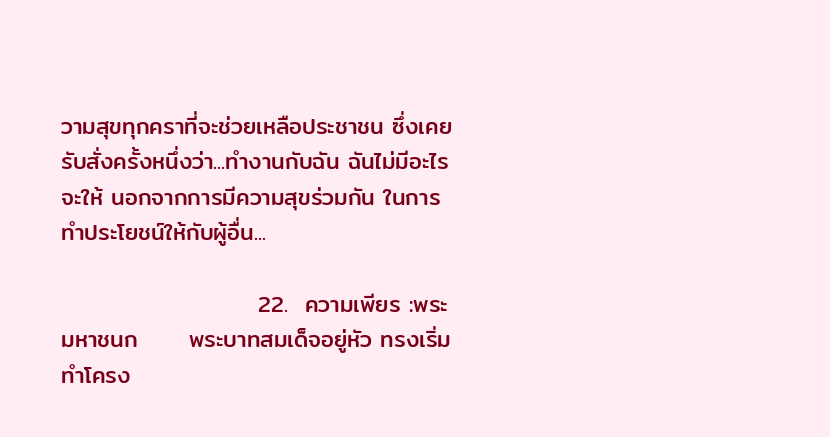วามสุขทุกคราที่จะช่วยเหลือประชาชน ซึ่งเคยรับสั่งครั้งหนึ่งว่า...ทำงานกับฉัน ฉันไม่มีอะไรจะให้ นอกจากการมีความสุขร่วมกัน ในการทำประโยชน์ให้กับผู้อื่น...

                       22.  ความเพียร :พระมหาชนก      พระบาทสมเด็จอยู่หัว ทรงเริ่มทำโครง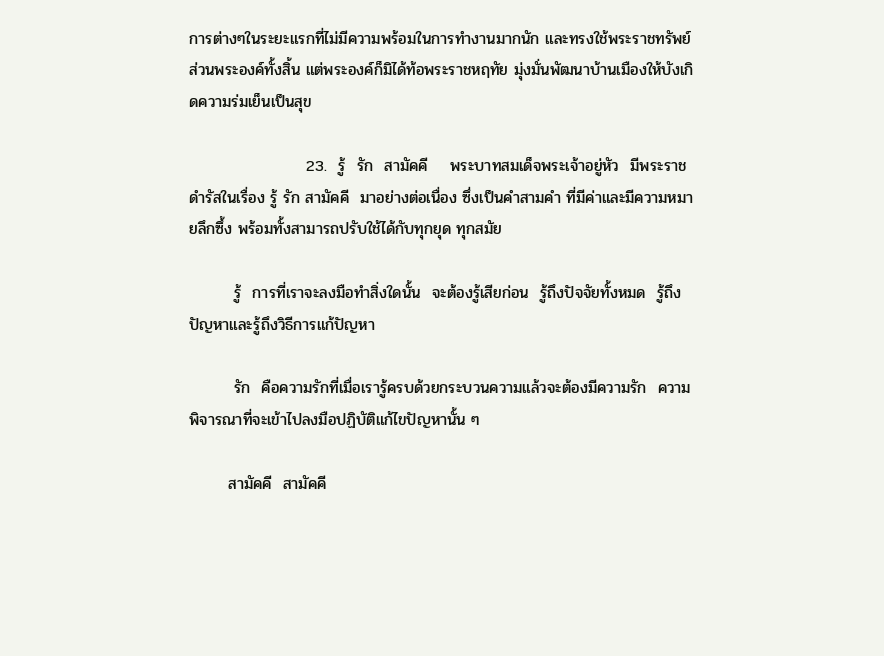การต่างๆในระยะแรกที่ไม่มีความพร้อมในการทำงานมากนัก และทรงใช้พระราชทรัพย์ส่วนพระองค์ทั้งสิ้น แต่พระองค์ก็มิได้ท้อพระราชหฤทัย มุ่งมั่นพัฒนาบ้านเมืองให้บังเกิดความร่มเย็นเป็นสุข

                     23.  รู้  รัก  สามัคคี    พระบาทสมเด็จพระเจ้าอยู่หัว  มีพระราชดำรัสในเรื่อง รู้ รัก สามัคคี  มาอย่างต่อเนื่อง ซึ่งเป็นคำสามคำ ที่มีค่าและมีความหมายลึกซึ้ง พร้อมทั้งสามารถปรับใช้ได้กับทุกยุด ทุกสมัย

        รู้  การที่เราจะลงมือทำสิ่งใดนั้น  จะต้องรู้เสียก่อน  รู้ถึงปัจจัยทั้งหมด  รู้ถึงปัญหาและรู้ถึงวิธีการแก้ปัญหา

        รัก  คือความรักที่เมื่อเรารู้ครบด้วยกระบวนความแล้วจะต้องมีความรัก  ความพิจารณาที่จะเข้าไปลงมือปฏิบัติแก้ไขปัญหานั้น ๆ

       สามัคคี  สามัคคี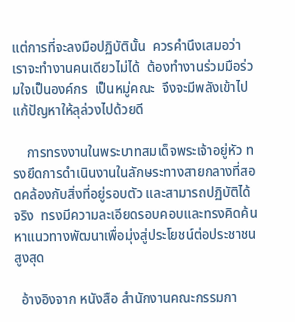แต่การที่จะลงมือปฏิบัตินั้น  ควรคำนึงเสมอว่าเราจะทำงานคนเดียวไม่ได้  ต้องทำงานร่วมมือร่วมใจเป็นองค์กร  เป็นหมู่คณะ  จึงจะมีพลังเข้าไปแก้ปัญหาให้ลุล่วงไปด้วยดี

    การทรงงานในพระบาทสมเด็จพระเจ้าอยู่หัว ทรงยึดการดำเนินงานในลักษระทางสายกลางที่สอดคล้องกับสิ่งที่อยู่รอบตัว และสามารถปฏิบัติได้จริง  ทรงมีความละเอียดรอบคอบและทรงคิดค้นหาแนวทางพัฒนาเพื่อมุ่งสู่ประโยชน์ต่อประชาชนสูงสุด

  อ้างอิงจาก หนังสือ สำนักงานคณะกรรมกา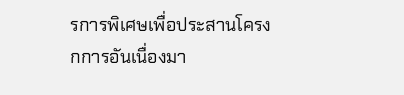รการพิเศษเพื่อประสานโครงกการอันเนื่องมา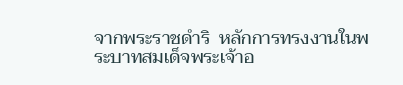จากพระราชดำริ  หลักการทรงงานในพระบาทสมเด็จพระเจ้าอ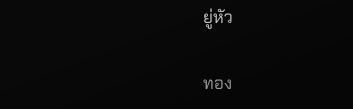ยู่หัว

ทอง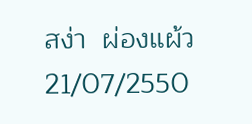สง่า  ผ่องแผ้ว 21/07/2550